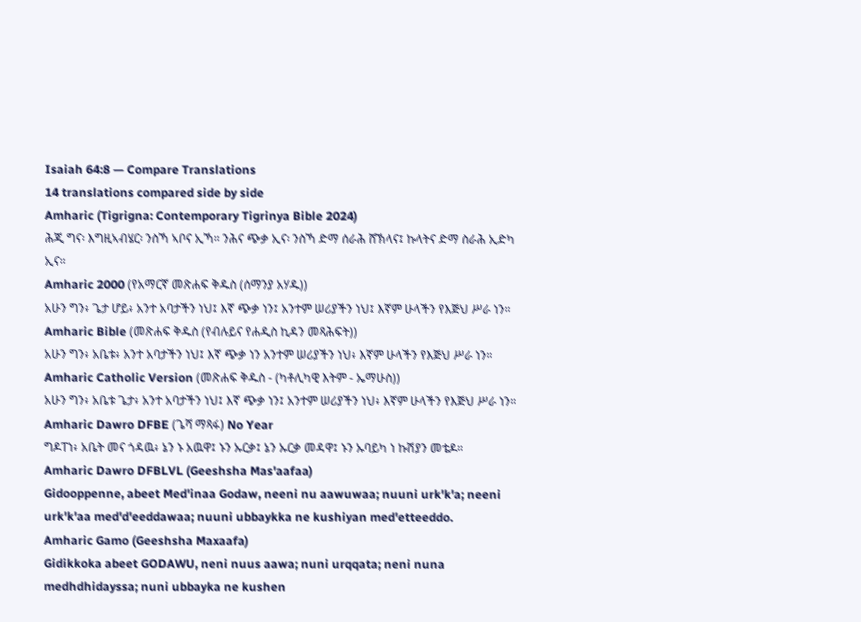Isaiah 64:8 — Compare Translations
14 translations compared side by side
Amharic (Tigrigna: Contemporary Tigrinya Bible 2024)
ሕጂ ግና፡ እግዚኣብሄር፡ ንስኻ ኣቦና ኢኻ። ንሕና ጭቃ ኢና፡ ንስኻ ድማ ሰራሕ ሸኽላና፤ ኩላትና ድማ ስራሕ ኢድካ ኢና።
Amharic 2000 (የአማርኛ መጽሐፍ ቅዱስ (ሰማንያ አሃዱ))
አሁን ግን፥ ጌታ ሆይ፥ አንተ አባታችን ነህ፤ እኛ ጭቃ ነን፤ አንተም ሠሪያችን ነህ፤ እኛም ሁላችን የእጅህ ሥራ ነን።
Amharic Bible (መጽሐፍ ቅዱስ (የብሉይና የሐዲስ ኪዳን መጻሕፍት))
አሁን ግን፥ አቤቱ፥ አንተ አባታችን ነህ፤ እኛ ጭቃ ነን አንተም ሠሪያችን ነህ፥ እኛም ሁላችን የእጅህ ሥራ ነን።
Amharic Catholic Version (መጽሐፍ ቅዱስ - (ካቶሊካዊ እትም - ኤማሁስ))
አሁን ግን፥ አቤቱ ጌታ፥ አንተ አባታችን ነህ፤ እኛ ጭቃ ነን፤ አንተም ሠሪያችን ነህ፥ እኛም ሁላችን የእጅህ ሥራ ነን።
Amharic Dawro DFBE (ጌሻ ማጻፋ) No Year
ግዶፐነ፥ አቤት መና ጎዳዉ፥ ኔን ኑ አዉዋ፤ ኑን ኡርቃ፤ ኔን ኡርቃ መዳዋ፤ ኑን ኡባይካ ነ ኩሽያን መቴዶ።
Amharic Dawro DFBLVL (Geeshsha Mas'aafaa)
Gidooppenne, abeet Med'inaa Godaw, neeni nu aawuwaa; nuuni urk'k'a; neeni urk'k'aa med'd'eeddawaa; nuuni ubbaykka ne kushiyan med'etteeddo.
Amharic Gamo (Geeshsha Maxaafa)
Gidikkoka abeet GODAWU, neni nuus aawa; nuni urqqata; neni nuna medhdhidayssa; nuni ubbayka ne kushen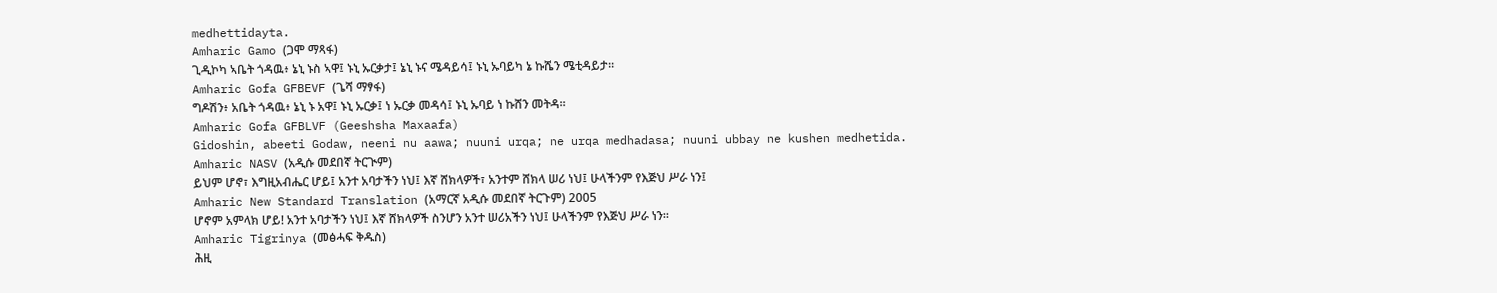medhettidayta.
Amharic Gamo (ጋሞ ማጻፋ)
ጊዲኮካ ኣቤት ጎዳዉ፥ ኔኒ ኑስ ኣዋ፤ ኑኒ ኡርቃታ፤ ኔኒ ኑና ሜዳይሳ፤ ኑኒ ኡባይካ ኔ ኩሼን ሜቲዳይታ።
Amharic Gofa GFBEVF (ጌሻ ማፃፋ)
ግዶሽን፥ አቤት ጎዳዉ፥ ኔኒ ኑ አዋ፤ ኑኒ ኡርቃ፤ ነ ኡርቃ መዳሳ፤ ኑኒ ኡባይ ነ ኩሸን መትዳ።
Amharic Gofa GFBLVF (Geeshsha Maxaafa)
Gidoshin, abeeti Godaw, neeni nu aawa; nuuni urqa; ne urqa medhadasa; nuuni ubbay ne kushen medhetida.
Amharic NASV (አዲሱ መደበኛ ትርጒም)
ይህም ሆኖ፣ እግዚአብሔር ሆይ፤ አንተ አባታችን ነህ፤ እኛ ሸክላዎች፣ አንተም ሸክላ ሠሪ ነህ፤ ሁላችንም የእጅህ ሥራ ነን፤
Amharic New Standard Translation (አማርኛ አዲሱ መደበኛ ትርጉም) 2005
ሆኖም አምላክ ሆይ! አንተ አባታችን ነህ፤ እኛ ሸክላዎች ስንሆን አንተ ሠሪአችን ነህ፤ ሁላችንም የእጅህ ሥራ ነን።
Amharic Tigrinya (መፅሓፍ ቅዱስ)
ሕዚ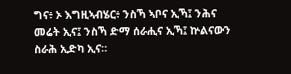ግና፥ ኦ እግዚኣብሄር፥ ንስኻ ኣቦና ኢኻ፤ ንሕና መሬት ኢና፤ ንስኻ ድማ ሰራሒና ኢኻ፤ ኵልናውን ስራሕ ኢድካ ኢና።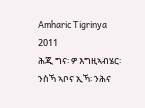Amharic Tigrinya 2011
ሕጂ ግና፡ ዎ እግዚኣብሄር፡ ንስኻ ኣቦና ኢኻ፡ ንሕና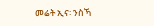መሬት ኢና፡ ንስኻ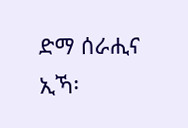ድማ ሰራሒና ኢኻ፡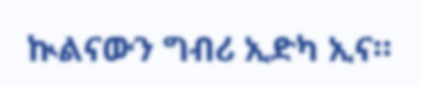ኲልናውን ግብሪ ኢድካ ኢና።